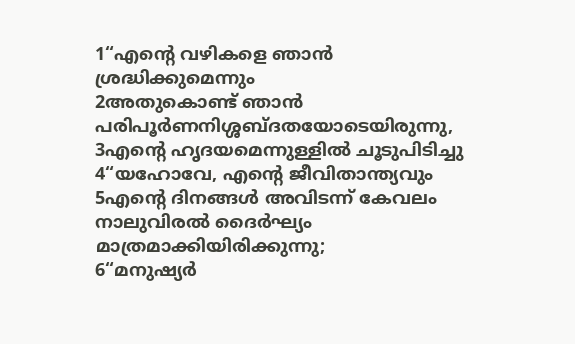1“എന്റെ വഴികളെ ഞാൻ ശ്രദ്ധിക്കുമെന്നും
2അതുകൊണ്ട് ഞാൻ പരിപൂർണനിശ്ശബ്ദതയോടെയിരുന്നു,
3എന്റെ ഹൃദയമെന്നുള്ളിൽ ചൂടുപിടിച്ചു
4“യഹോവേ, എന്റെ ജീവിതാന്ത്യവും
5എന്റെ ദിനങ്ങൾ അവിടന്ന് കേവലം നാലുവിരൽ ദൈർഘ്യം മാത്രമാക്കിയിരിക്കുന്നു;
6“മനുഷ്യർ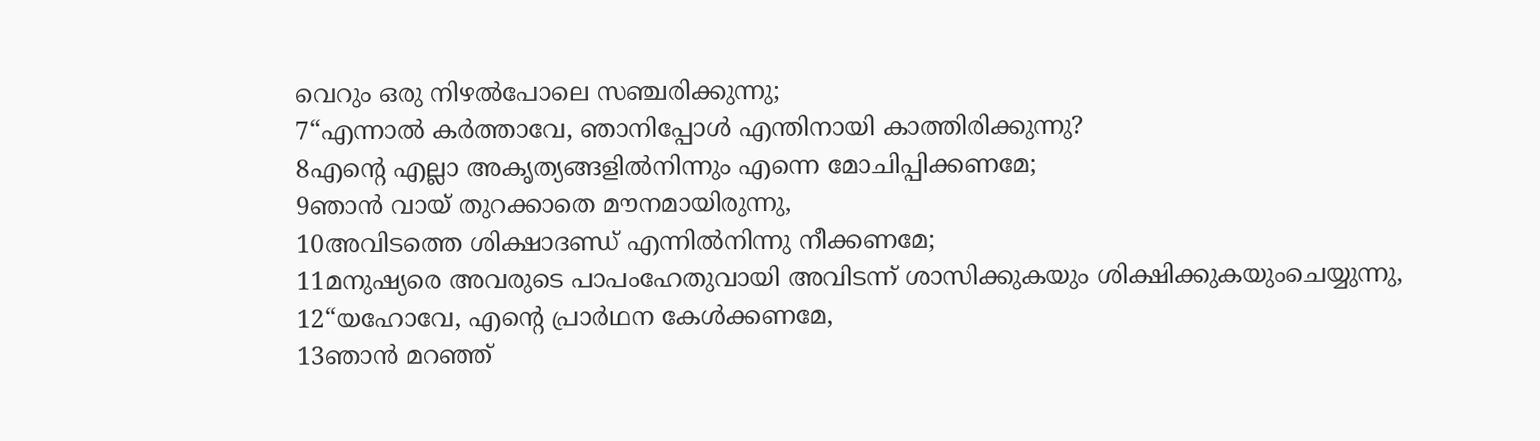വെറും ഒരു നിഴൽപോലെ സഞ്ചരിക്കുന്നു;
7“എന്നാൽ കർത്താവേ, ഞാനിപ്പോൾ എന്തിനായി കാത്തിരിക്കുന്നു?
8എന്റെ എല്ലാ അകൃത്യങ്ങളിൽനിന്നും എന്നെ മോചിപ്പിക്കണമേ;
9ഞാൻ വായ് തുറക്കാതെ മൗനമായിരുന്നു,
10അവിടത്തെ ശിക്ഷാദണ്ഡ് എന്നിൽനിന്നു നീക്കണമേ;
11മനുഷ്യരെ അവരുടെ പാപംഹേതുവായി അവിടന്ന് ശാസിക്കുകയും ശിക്ഷിക്കുകയുംചെയ്യുന്നു,
12“യഹോവേ, എന്റെ പ്രാർഥന കേൾക്കണമേ,
13ഞാൻ മറഞ്ഞ്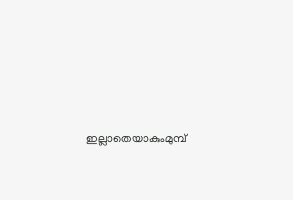ഇല്ലാതെയാകുംമുമ്പ്